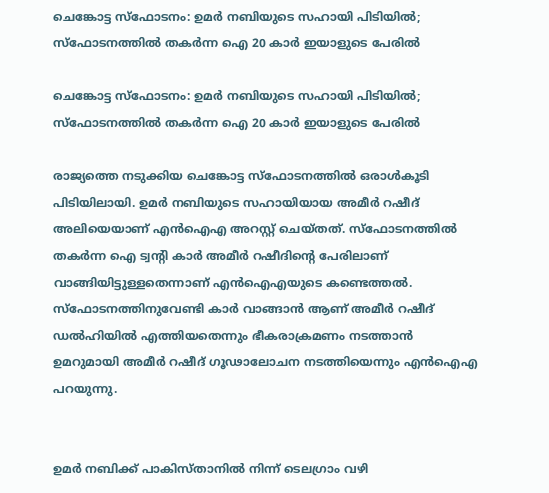ചെങ്കോട്ട സ്ഫോടനം: ഉമര്‍ നബിയുടെ സഹായി പിടിയില്‍; സ്‌ഫോടനത്തില്‍ തകര്‍ന്ന ഐ 20 കാര്‍ ഇയാളുടെ പേരില്‍

ചെങ്കോട്ട സ്ഫോടനം: ഉമര്‍ നബിയുടെ സഹായി പിടിയില്‍; സ്‌ഫോടനത്തില്‍ തകര്‍ന്ന ഐ 20 കാര്‍ ഇയാളുടെ പേരില്‍

രാജ്യത്തെ നടുക്കിയ ചെങ്കോട്ട സ്ഫോടനത്തില്‍ ഒരാള്‍കൂടി പിടിയിലായി. ഉമര്‍ നബിയുടെ സഹായിയായ അമീര്‍ റഷീദ് അലിയെയാണ് എന്‍ഐഎ അറസ്റ്റ് ചെയ്തത്. സ്ഫോടനത്തില്‍ തകര്‍ന്ന ഐ ട്വന്റി കാര്‍ അമീര്‍ റഷീദിന്റെ പേരിലാണ് വാങ്ങിയിട്ടുള്ളതെന്നാണ് എന്‍ഐഎയുടെ കണ്ടെത്തല്‍. സ്ഫോടനത്തിനുവേണ്ടി കാര്‍ വാങ്ങാന്‍ ആണ് അമീര്‍ റഷീദ് ഡല്‍ഹിയില്‍ എത്തിയതെന്നും ഭീകരാക്രമണം നടത്താന്‍ ഉമറുമായി അമീര്‍ റഷീദ് ഗൂഢാലോചന നടത്തിയെന്നും എന്‍ഐഎ പറയുന്നു.


ഉമര്‍ നബിക്ക് പാകിസ്താനില്‍ നിന്ന് ടെലഗ്രാം വഴി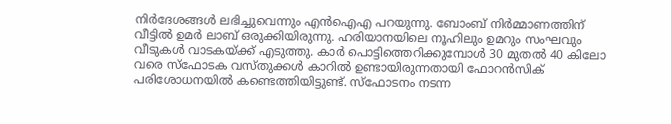നിര്‍ദേശങ്ങള്‍ ലഭിച്ചുവെന്നും എന്‍ഐഎ പറയുന്നു. ബോംബ് നിര്‍മ്മാണത്തിന് വീട്ടില്‍ ഉമര്‍ ലാബ് ഒരുക്കിയിരുന്നു. ഹരിയാനയിലെ നൂഹിലും ഉമറും സംഘവും വീടുകള്‍ വാടകയ്ക്ക് എടുത്തു. കാര്‍ പൊട്ടിത്തെറിക്കുമ്പോള്‍ 30 മുതല്‍ 40 കിലോ വരെ സ്ഫോടക വസ്തുക്കള്‍ കാറില്‍ ഉണ്ടായിരുന്നതായി ഫോറന്‍സിക് പരിശോധനയില്‍ കണ്ടെത്തിയിട്ടുണ്ട്. സ്ഫോടനം നടന്ന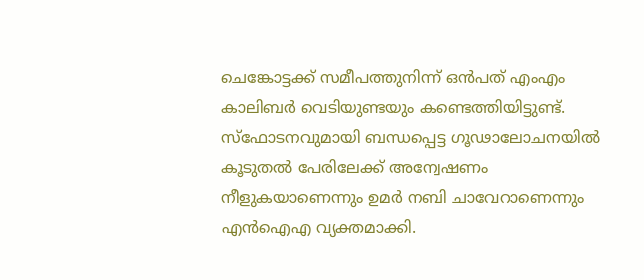ചെങ്കോട്ടക്ക് സമീപത്തുനിന്ന് ഒന്‍പത് എംഎം കാലിബര്‍ വെടിയുണ്ടയും കണ്ടെത്തിയിട്ടുണ്ട്. സ്‌ഫോടനവുമായി ബന്ധപ്പെട്ട ഗൂഢാലോചനയില്‍ കൂടുതല്‍ പേരിലേക്ക് അന്വേഷണം നീളുകയാണെന്നും ഉമര്‍ നബി ചാവേറാണെന്നും എന്‍ഐഎ വ്യക്തമാക്കി.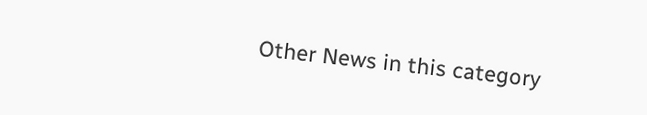Other News in this category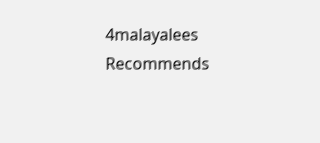4malayalees Recommends